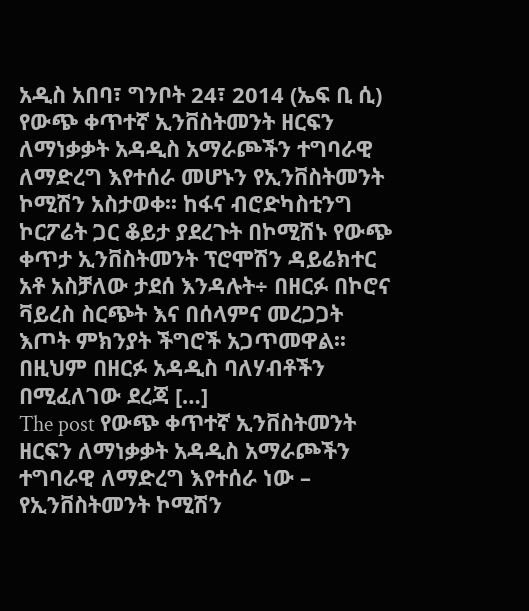አዲስ አበባ፣ ግንቦት 24፣ 2014 (ኤፍ ቢ ሲ) የውጭ ቀጥተኛ ኢንቨስትመንት ዘርፍን ለማነቃቃት አዳዲስ አማራጮችን ተግባራዊ ለማድረግ እየተሰራ መሆኑን የኢንቨስትመንት ኮሚሽን አስታወቀ፡፡ ከፋና ብሮድካስቲንግ ኮርፖሬት ጋር ቆይታ ያደረጉት በኮሚሽኑ የውጭ ቀጥታ ኢንቨስትመንት ፕሮሞሽን ዳይሬክተር አቶ አስቻለው ታደሰ እንዳሉት÷ በዘርፉ በኮሮና ቫይረስ ስርጭት እና በሰላምና መረጋጋት እጦት ምክንያት ችግሮች አጋጥመዋል፡፡ በዚህም በዘርፉ አዳዲስ ባለሃብቶችን በሚፈለገው ደረጃ […]
The post የውጭ ቀጥተኛ ኢንቨስትመንት ዘርፍን ለማነቃቃት አዳዲስ አማራጮችን ተግባራዊ ለማድረግ እየተሰራ ነው – የኢንቨስትመንት ኮሚሽን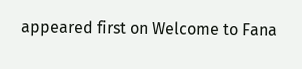appeared first on Welcome to Fana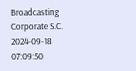Broadcasting Corporate S.C.
2024-09-18 07:09:50